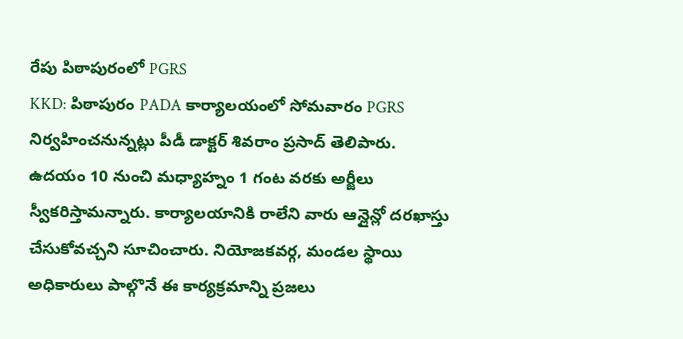రేపు పిఠాపురంలో PGRS
KKD: పిఠాపురం PADA కార్యాలయంలో సోమవారం PGRS నిర్వహించనున్నట్లు పీడీ డాక్టర్ శివరాం ప్రసాద్ తెలిపారు. ఉదయం 10 నుంచి మధ్యాహ్నం 1 గంట వరకు అర్జీలు స్వీకరిస్తామన్నారు. కార్యాలయానికి రాలేని వారు ఆన్లైన్లో దరఖాస్తు చేసుకోవచ్చని సూచించారు. నియోజకవర్గ, మండల స్థాయి అధికారులు పాల్గొనే ఈ కార్యక్రమాన్ని ప్రజలు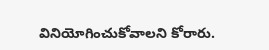వినియోగించుకోవాలని కోరారు.